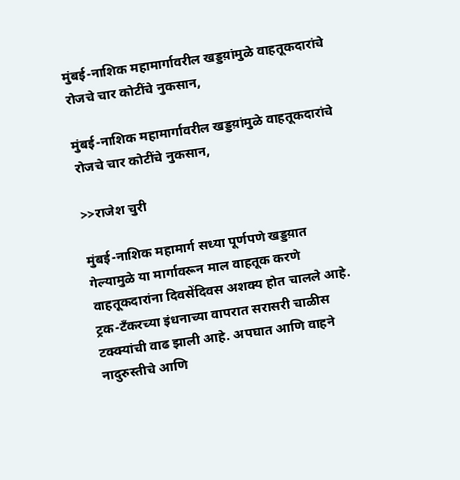मुंबई-नाशिक महामार्गावरील खड्डय़ांमुळे वाहतूकदारांचे रोजचे चार कोटींचे नुकसान,

मुंबई-नाशिक महामार्गावरील खड्डय़ांमुळे वाहतूकदारांचे रोजचे चार कोटींचे नुकसान,

>>राजेश चुरी

मुंबई-नाशिक महामार्ग सध्या पूर्णपणे खड्डय़ात गेल्यामुळे या मार्गावरून माल वाहतूक करणे वाहतूकदारांना दिवसेंदिवस अशक्य होत चालले आहे. ट्रक-टँकरच्या इंधनाच्या वापरात सरासरी चाळीस टक्क्यांची वाढ झाली आहे. अपघात आणि वाहने नादुरुस्तीचे आणि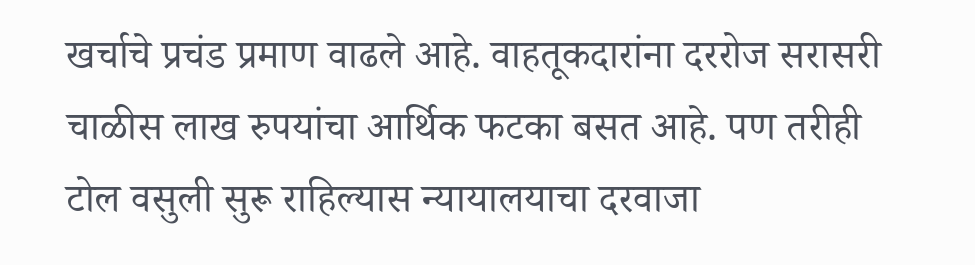खर्चाचे प्रचंड प्रमाण वाढले आहे. वाहतूकदारांना दररोज सरासरी चाळीस लाख रुपयांचा आर्थिक फटका बसत आहे. पण तरीही टोल वसुली सुरू राहिल्यास न्यायालयाचा दरवाजा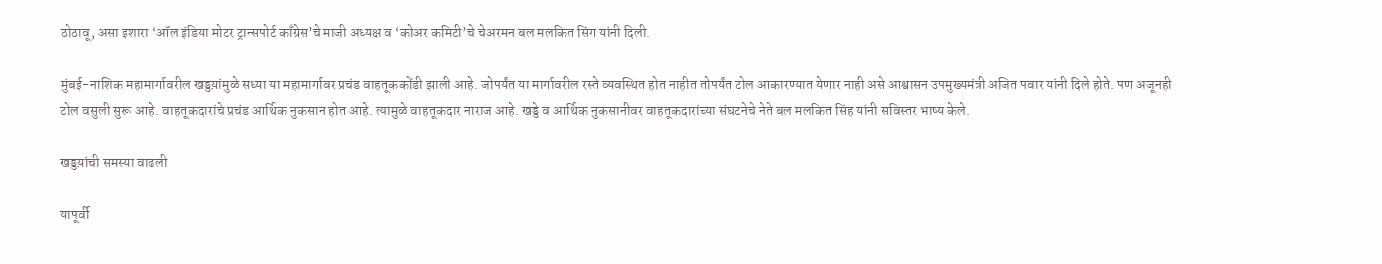ठोठावू, असा इशारा ‘ऑल इंडिया मोटर ट्रान्सपोर्ट काँग्रेस’चे माजी अध्यक्ष व ‘कोअर कमिटी’चे चेअरमन बल मलकित सिंग यांनी दिली.

मुंबई-नाशिक महामार्गावरील खड्डय़ांमुळे सध्या या महामार्गावर प्रचंड वाहतूककोंडी झाली आहे. जोपर्यंत या मार्गावरील रस्ते व्यवस्थित होत नाहीत तोपर्यंत टोल आकारण्यात येणार नाही असे आश्वासन उपमुख्यमंत्री अजित पवार यांनी दिले होते. पण अजूनही टोल वसुली सुरू आहे. वाहतूकदारांचे प्रचंड आर्थिक नुकसान होत आहे. त्यामुळे वाहतूकदार नाराज आहे. खड्डे व आर्थिक नुकसानीवर वाहतूकदारांच्या संघटनेचे नेते बल मलकित सिंह यांनी सविस्तर भाष्य केले.

खड्डय़ांची समस्या वाढली

यापूर्वी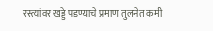रस्त्यांवर खड्डे पडण्याचे प्रमाण तुलनेत कमी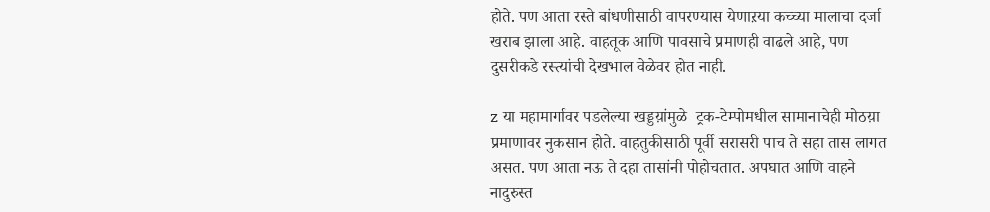होते. पण आता रस्ते बांधणीसाठी वापरण्यास येणाऱया कच्च्या मालाचा दर्जा खराब झाला आहे. वाहतूक आणि पावसाचे प्रमाणही वाढले आहे, पण दुसरीकडे रस्त्यांची देखभाल वेळेवर होत नाही.

z या महामार्गावर पडलेल्या खड्डय़ांमुळे  ट्रक-टेम्पोमधील सामानाचेही मोठय़ा प्रमाणावर नुकसान होते. वाहतुकीसाठी पूर्वी सरासरी पाच ते सहा तास लागत असत. पण आता नऊ ते दहा तासांनी पोहोचतात. अपघात आणि वाहने नादुरुस्त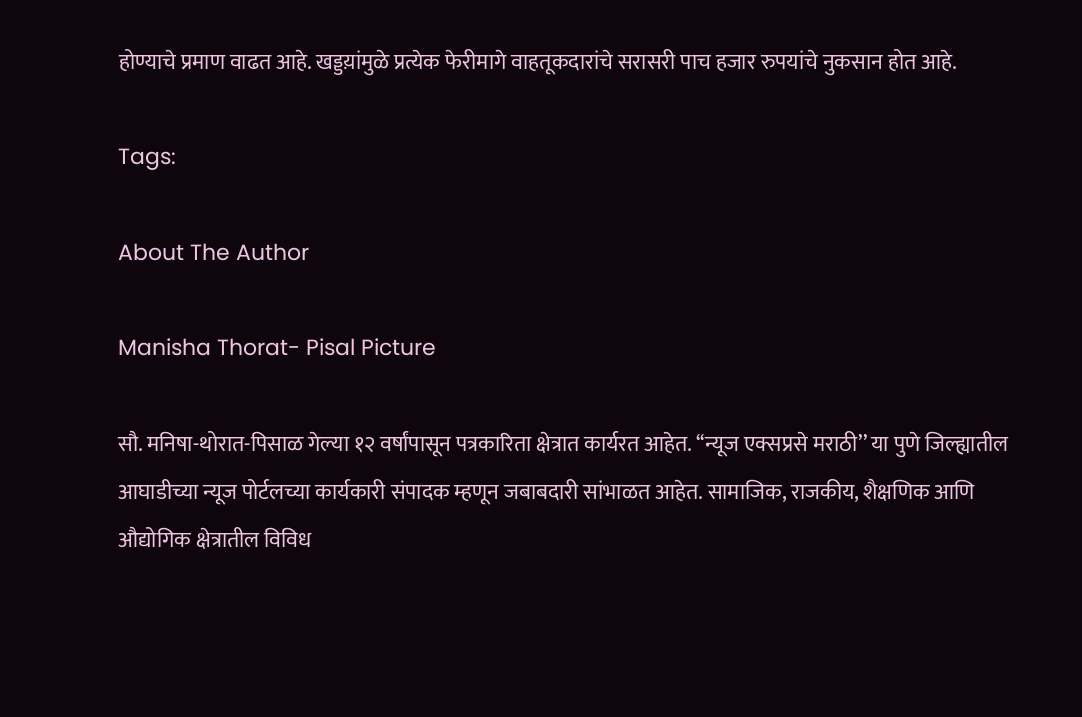होण्याचे प्रमाण वाढत आहे. खड्डय़ांमुळे प्रत्येक फेरीमागे वाहतूकदारांचे सरासरी पाच हजार रुपयांचे नुकसान होत आहे.

Tags:

About The Author

Manisha Thorat- Pisal Picture

सौ. मनिषा-थोरात-पिसाळ गेल्या १२ वर्षांपासून पत्रकारिता क्षेत्रात कार्यरत आहेत. ‘‘न्यूज एक्सप्रसे मराठी’’ या पुणे जिल्ह्यातील आघाडीच्या न्यूज पोर्टलच्या कार्यकारी संपादक म्हणून जबाबदारी सांभाळत आहेत. सामाजिक, राजकीय, शैक्षणिक आणि औद्योगिक क्षेत्रातील विविध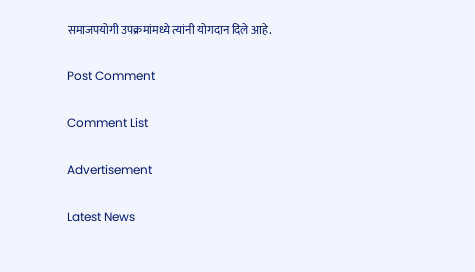समाजपयोगी उपक्रमांमध्ये त्यांनी योगदान दिले आहे.

Post Comment

Comment List

Advertisement

Latest News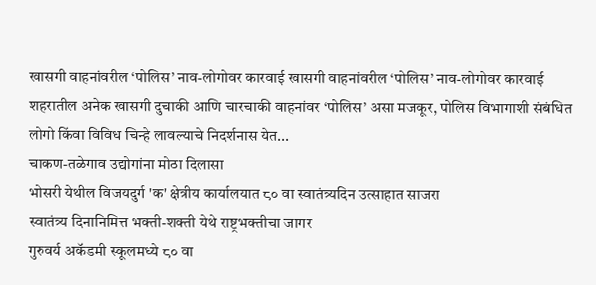खासगी वाहनांवरील ‘पोलिस’ नाव-लोगोवर कारवाई खासगी वाहनांवरील ‘पोलिस’ नाव-लोगोवर कारवाई
शहरातील अनेक खासगी दुचाकी आणि चारचाकी वाहनांवर ‘पोलिस’ असा मजकूर, पोलिस विभागाशी संबंधित लोगो किंवा विविध चिन्हे लावल्याचे निदर्शनास येत...
चाकण-तळेगाव उद्योगांना मोठा दिलासा
भोसरी येथील विजयदुर्ग 'क' क्षेत्रीय कार्यालयात ८० वा स्वातंत्र्यदिन उत्साहात साजरा
स्वातंत्र्य दिनानिमित्त भक्ती-शक्ती येथे राष्ट्रभक्तीचा जागर
गुरुवर्य अकॅडमी स्कूलमध्ये ८० वा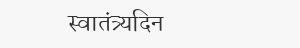स्वातंत्र्यदिन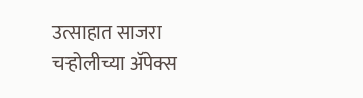उत्साहात साजरा
चऱ्होलीच्या अ‍ॅपेक्स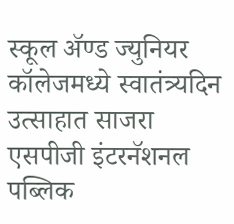स्कूल अ‍ॅण्ड ज्युनियर कॉलेजमध्ये स्वातंत्र्यदिन उत्साहात साजरा
एसपीजी इंटरनॅशनल पब्लिक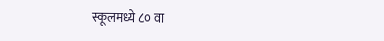स्कूलमध्ये ८० वा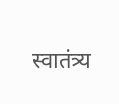स्वातंत्र्य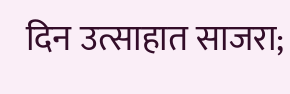दिन उत्साहात साजरा;